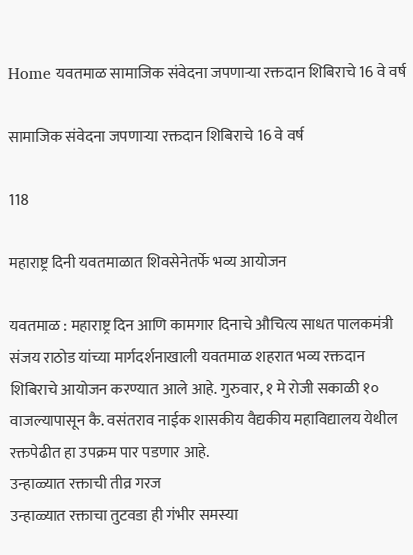Home यवतमाळ सामाजिक संवेदना जपणाऱ्या रक्तदान शिबिराचे 16 वे वर्ष

सामाजिक संवेदना जपणाऱ्या रक्तदान शिबिराचे 16 वे वर्ष

118

महाराष्ट्र दिनी यवतमाळात शिवसेनेतर्फे भव्य आयोजन

यवतमाळ : महाराष्ट्र दिन आणि कामगार दिनाचे औचित्य साधत पालकमंत्री संजय राठोड यांच्या मार्गदर्शनाखाली यवतमाळ शहरात भव्य रक्तदान शिबिराचे आयोजन करण्यात आले आहे. गुरुवार, १ मे रोजी सकाळी १० वाजल्यापासून कै. वसंतराव नाईक शासकीय वैद्यकीय महाविद्यालय येथील रक्तपेढीत हा उपक्रम पार पडणार आहे.
उन्हाळ्यात रक्ताची तीव्र गरज
उन्हाळ्यात रक्ताचा तुटवडा ही गंभीर समस्या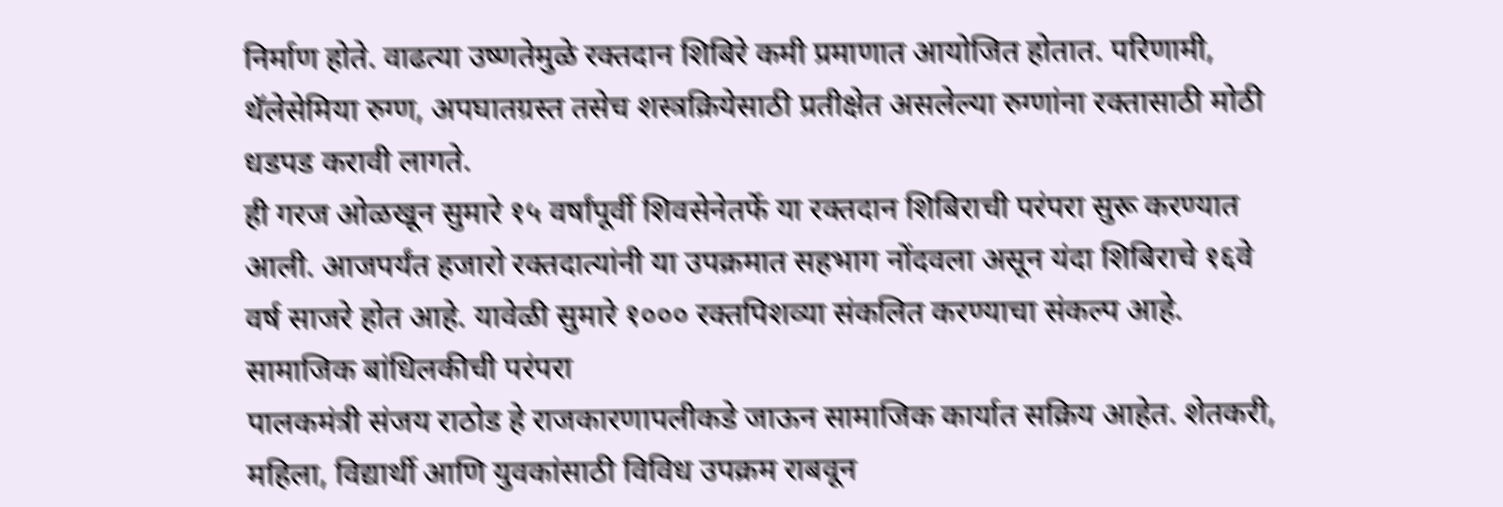निर्माण होते. वाढत्या उष्णतेमुळे रक्तदान शिबिरे कमी प्रमाणात आयोजित होतात. परिणामी, थॅलेसेमिया रुग्ण, अपघातग्रस्त तसेच शस्त्रक्रियेसाठी प्रतीक्षेत असलेल्या रुग्णांना रक्तासाठी मोठी धडपड करावी लागते.
ही गरज ओळखून सुमारे १५ वर्षांपूर्वी शिवसेनेतर्फे या रक्तदान शिबिराची परंपरा सुरू करण्यात आली. आजपर्यंत हजारो रक्तदात्यांनी या उपक्रमात सहभाग नोंदवला असून यंदा शिबिराचे १६वे वर्ष साजरे होत आहे. यावेळी सुमारे १००० रक्तपिशव्या संकलित करण्याचा संकल्प आहे.
सामाजिक बांधिलकीची परंपरा
पालकमंत्री संजय राठोड हे राजकारणापलीकडे जाऊन सामाजिक कार्यात सक्रिय आहेत. शेतकरी, महिला, विद्यार्थी आणि युवकांसाठी विविध उपक्रम राबवून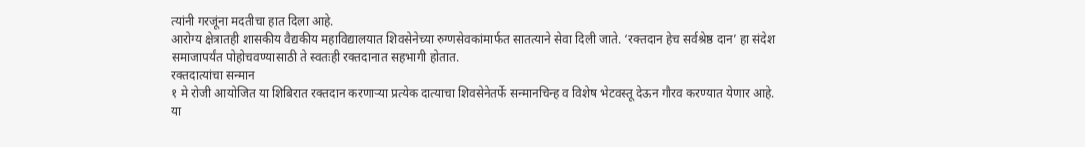त्यांनी गरजूंना मदतीचा हात दिला आहे.
आरोग्य क्षेत्रातही शासकीय वैद्यकीय महाविद्यालयात शिवसेनेच्या रुग्णसेवकांमार्फत सातत्याने सेवा दिली जाते. ‘रक्तदान हेच सर्वश्रेष्ठ दान’ हा संदेश समाजापर्यंत पोहोचवण्यासाठी ते स्वतःही रक्तदानात सहभागी होतात.
रक्तदात्यांचा सन्मान
१ मे रोजी आयोजित या शिबिरात रक्तदान करणाऱ्या प्रत्येक दात्याचा शिवसेनेतर्फे सन्मानचिन्ह व विशेष भेटवस्तू देऊन गौरव करण्यात येणार आहे.
या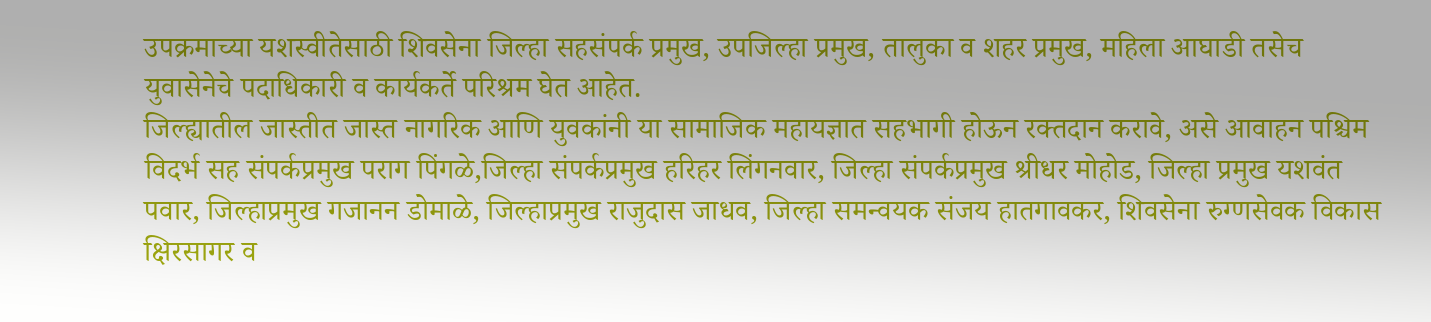उपक्रमाच्या यशस्वीतेसाठी शिवसेना जिल्हा सहसंपर्क प्रमुख, उपजिल्हा प्रमुख, तालुका व शहर प्रमुख, महिला आघाडी तसेच युवासेनेचे पदाधिकारी व कार्यकर्ते परिश्रम घेत आहेत.
जिल्ह्यातील जास्तीत जास्त नागरिक आणि युवकांनी या सामाजिक महायज्ञात सहभागी होऊन रक्तदान करावे, असे आवाहन पश्चिम विदर्भ सह संपर्कप्रमुख पराग पिंगळे,जिल्हा संपर्कप्रमुख हरिहर लिंगनवार, जिल्हा संपर्कप्रमुख श्रीधर मोहोड, जिल्हा प्रमुख यशवंत पवार, जिल्हाप्रमुख गजानन डोमाळे, जिल्हाप्रमुख राजुदास जाधव, जिल्हा समन्वयक संजय हातगावकर, शिवसेना रुग्णसेवक विकास क्षिरसागर व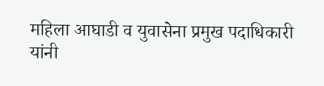महिला आघाडी व युवासेना प्रमुख पदाधिकारी यांनी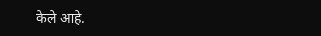केले आहे.